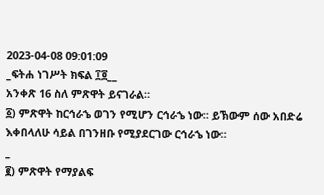2023-04-08 09:01:09
_ፍትሐ ነገሥት ክፍል ፲፬__
አንቀጽ 16 ስለ ምጽዋት ይናገራል።
፩) ምጽዋት ከርኅራኄ ወገን የሚሆን ርኅራኄ ነው። ይኽውም ሰው አበድሬ እቀበላለሁ ሳይል በገንዘቡ የሚያደርገው ርኅራኄ ነው።
_
፪) ምጽዋት የማያልፍ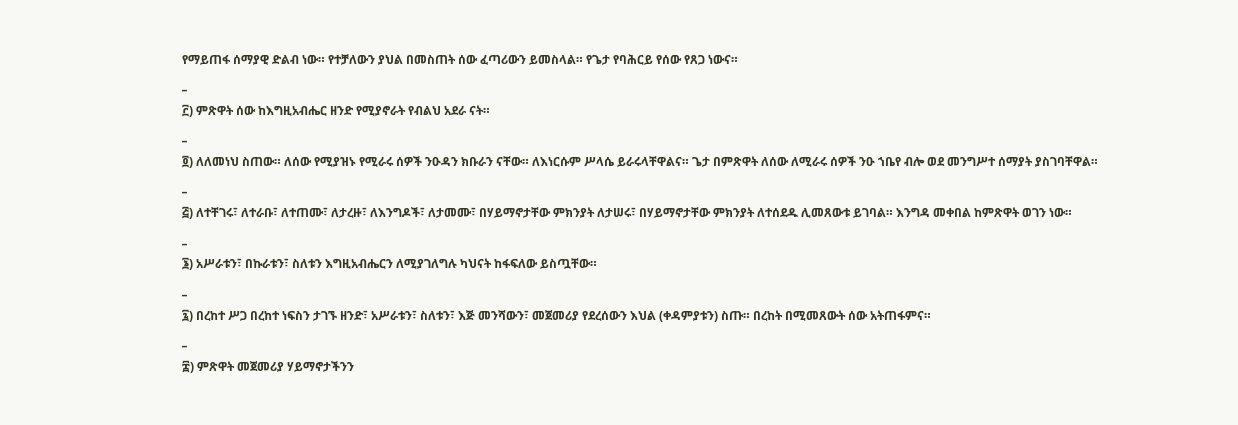የማይጠፋ ሰማያዊ ድልብ ነው። የተቻለውን ያህል በመስጠት ሰው ፈጣሪውን ይመስላል። የጌታ የባሕርይ የሰው የጸጋ ነውና።
_
፫) ምጽዋት ሰው ከእግዚአብሔር ዘንድ የሚያኖራት የብልህ አደራ ናት።
_
፬) ለለመነህ ስጠው። ለሰው የሚያዝኑ የሚራሩ ሰዎች ንዑዳን ክቡራን ናቸው። ለእነርሱም ሥላሴ ይራሩላቸዋልና። ጌታ በምጽዋት ለሰው ለሚራሩ ሰዎች ንዑ ኀቤየ ብሎ ወደ መንግሥተ ሰማያት ያስገባቸዋል።
_
፭) ለተቸገሩ፣ ለተራቡ፣ ለተጠሙ፣ ለታረዙ፣ ለእንግዶች፣ ለታመሙ፣ በሃይማኖታቸው ምክንያት ለታሠሩ፣ በሃይማኖታቸው ምክንያት ለተሰደዱ ሊመጸውቱ ይገባል። እንግዳ መቀበል ከምጽዋት ወገን ነው።
_
፮) አሥራቱን፣ በኩራቱን፣ ስለቱን እግዚአብሔርን ለሚያገለግሉ ካህናት ከፋፍለው ይስጧቸው።
_
፯) በረከተ ሥጋ በረከተ ነፍስን ታገኙ ዘንድ፣ አሥራቱን፣ ስለቱን፣ እጅ መንሻውን፣ መጀመሪያ የደረሰውን እህል (ቀዳምያቱን) ስጡ። በረከት በሚመጸውት ሰው አትጠፋምና።
_
፰) ምጽዋት መጀመሪያ ሃይማኖታችንን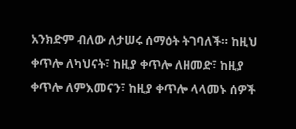አንክድም ብለው ለታሠሩ ሰማዕት ትገባለች። ከዚህ ቀጥሎ ለካህናት፣ ከዚያ ቀጥሎ ለዘመድ፣ ከዚያ ቀጥሎ ለምእመናን፣ ከዚያ ቀጥሎ ላላመኑ ሰዎች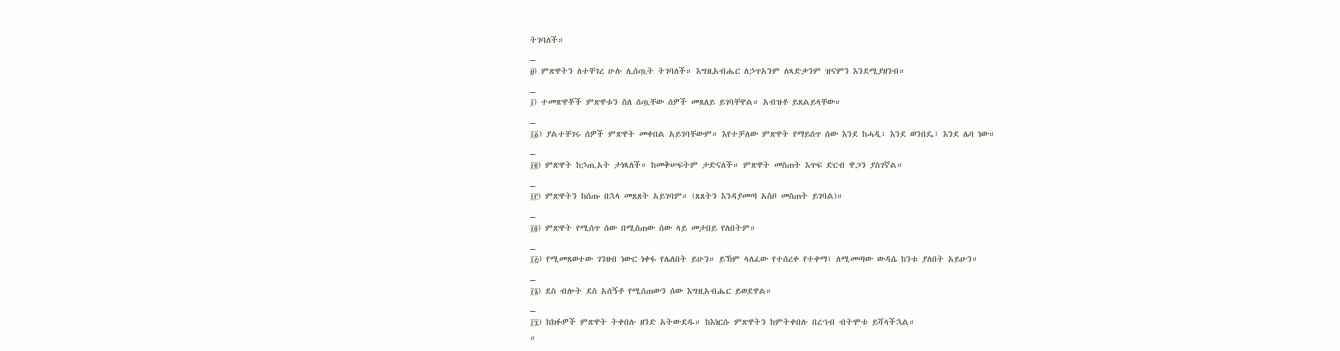ትገባለች።
_
፱) ምጽዋትን ለተቸገረ ሁሉ ሊሰጧት ትገባለች። እግዚአብሔር ለኃጥአንም ለጻድቃንም ዝናምን እንደሚያዘንብ።
_
፲) ተመጽዋቾች ምጽዋቱን ስለ ሰጧቸው ሰዎች መጸለይ ይገባቸዋል። አብዝቶ ይጸልይላቸው።
_
፲፩) ያልተቸገሩ ሰዎች ምጽዋት መቀበል አይገባቸውም። እየተቻለው ምጽዋት የማይሰጥ ሰው እንደ ከሓዲ፣ እንደ ወንበዴ፣ እንደ ሌባ ነው።
_
፲፪) ምጽዋት ከኃጢአት ታነጻለች። ከመቅሠፍትም ታድናለች። ምጽዋት መስጠት እጥፍ ድርብ ዋጋን ያስገኛል።
_
፲፫) ምጽዋትን ከሰጡ በኋላ መጸጸት አይገባም። (ጸጸትን እንዳያመጣ አስቦ መስጠት ይገባል)።
_
፲፬) ምጽዋት የሚሰጥ ሰው በሚሰጠው ሰው ላይ መታበይ የለበትም።
_
፲፭) የሚመጸወተው ገንዘብ ነውር ነቀፋ የሌለበት ይሁን። ይኽም ላለፈው የተሰረቀ የተቀማ፣ ለሚመጣው ውዳሴ ከንቱ ያለበት አይሁን።
_
፲፮) ደስ ብሎት ደስ አሰኝቶ የሚሰጠውን ሰው እግዚአብሔር ይወደዋል።
_
፲፯) ከክፉዎች ምጽዋት ትቀበሉ ዘንድ አትውደዱ። ከእነርሱ ምጽዋትን ከምትቀበሉ በረኀብ ብትሞቱ ይሻላችኋል።
።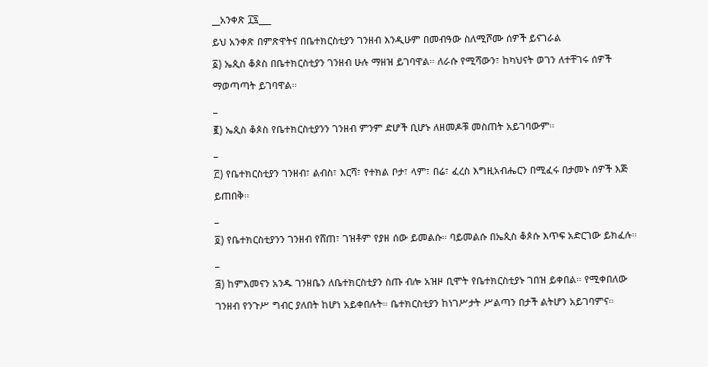__አንቀጽ ፲፯___
ይህ አንቀጽ በምጽዋትና በቤተክርስቲያን ገንዘብ እንዲሁም በመብዓው ስለሚሾሙ ሰዎች ይናገራል
፩) ኤጲስ ቆጶስ በቤተክርስቲያን ገንዘብ ሁሉ ማዘዝ ይገባዋል። ለራሱ የሚሻውን፣ ከካህናት ወገን ለተቸገሩ ሰዎች ማወጣጣት ይገባዋል።
_
፪) ኤጲስ ቆጶስ የቤተክርስቲያንን ገንዘብ ምንም ድሆች ቢሆኑ ለዘመዶቹ መስጠት አይገባውም።
_
፫) የቤተክርስቲያን ገንዘብ፣ ልብስ፣ እርሻ፣ የተክል ቦታ፣ ላም፣ በሬ፣ ፈረስ እግዚአብሔርን በሚፈሩ በታመኑ ሰዎች እጅ ይጠበቅ።
_
፬) የቤተክርስቲያንን ገንዘብ የሸጠ፣ ገዝቶም የያዘ ሰው ይመልሱ። ባይመልሱ በኤጲስ ቆጶሱ እጥፍ አድርገው ይክፈሉ።
_
፭) ከምእመናን አንዱ ገንዘቤን ለቤተክርስቲያን ስጡ ብሎ አዝዞ ቢሞት የቤተክርስቲያኑ ገበዝ ይቀበል። የሚቀበለው ገንዘብ የንጉሥ ግብር ያለበት ከሆነ አይቀበሉት። ቤተክርስቲያን ከነገሥታት ሥልጣን በታች ልትሆን አይገባምና።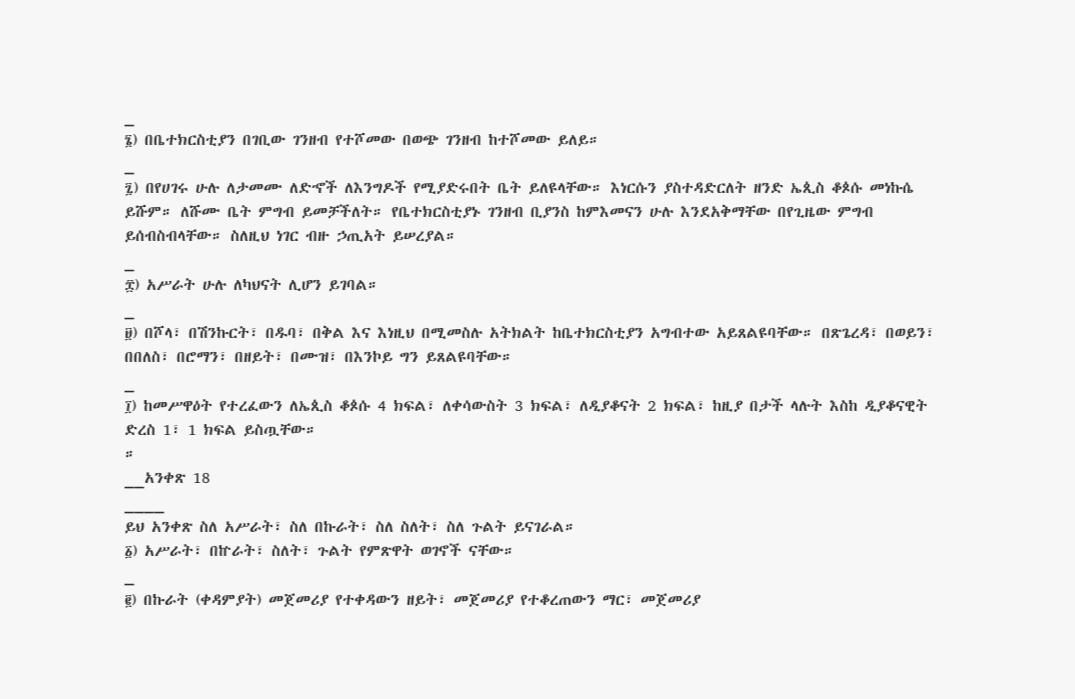_
፮) በቤተክርስቲያን በገቢው ገንዘብ የተሾመው በወጭ ገንዘብ ከተሾመው ይለይ።
_
፯) በየሀገሩ ሁሉ ለታመሙ ለድኆች ለእንግዶች የሚያድሩበት ቤት ይለዩላቸው። እነርሱን ያስተዳድርለት ዘንድ ኤጲስ ቆጶሱ መነኩሴ ይሹም። ለሹሙ ቤት ምግብ ይመቻችለት። የቤተክርስቲያኑ ገንዘብ ቢያንስ ከምእመናን ሁሉ እንደአቅማቸው በየጊዜው ምግብ ይሰብስብላቸው። ስለዚህ ነገር ብዙ ኃጢአት ይሠረያል።
_
፰) አሥራት ሁሉ ለካህናት ሊሆን ይገባል።
_
፱) በሾላ፣ በሽንኩርት፣ በዱባ፣ በቅል እና እነዚህ በሚመስሉ አትክልት ከቤተክርስቲያን አግብተው አይጸልዩባቸው። በጽጌረዳ፣ በወይን፣ በበለስ፣ በሮማን፣ በዘይት፣ በሙዝ፣ በእንኮይ ግን ይጸልዩባቸው።
_
፲) ከመሥዋዕት የተረፈውን ለኤጲስ ቆጶሱ 4 ክፍል፣ ለቀሳውስት 3 ክፍል፣ ለዲያቆናት 2 ክፍል፣ ከዚያ በታች ላሉት እስከ ዲያቆናዊት ድረስ 1፣ 1 ክፍል ይስጧቸው።
።
__አንቀጽ 18
____
ይህ አንቀጽ ስለ አሥራት፣ ስለ በኩራት፣ ስለ ስለት፣ ስለ ጉልት ይናገራል።
፩) አሥራት፣ በኵራት፣ ስለት፣ ጉልት የምጽዋት ወገኖች ናቸው።
_
፪) በኩራት (ቀዳምያት) መጀመሪያ የተቀዳውን ዘይት፣ መጀመሪያ የተቆረጠውን ማር፣ መጀመሪያ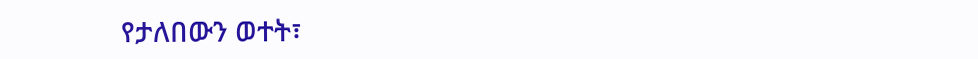የታለበውን ወተት፣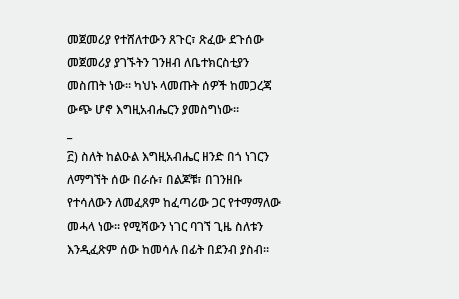መጀመሪያ የተሸለተውን ጸጉር፣ ጽፈው ደጉሰው መጀመሪያ ያገኙትን ገንዘብ ለቤተክርስቲያን መስጠት ነው። ካህኑ ላመጡት ሰዎች ከመጋረጃ ውጭ ሆኖ እግዚአብሔርን ያመስግነው።
_
፫) ስለት ከልዑል እግዚአብሔር ዘንድ በጎ ነገርን ለማግኘት ሰው በራሱ፣ በልጆቹ፣ በገንዘቡ የተሳለውን ለመፈጸም ከፈጣሪው ጋር የተማማለው መሓላ ነው። የሚሻውን ነገር ባገኘ ጊዜ ስለቱን እንዲፈጽም ሰው ከመሳሉ በፊት በደንብ ያስብ።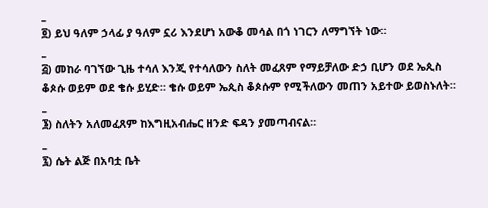_
፬) ይህ ዓለም ኃላፊ ያ ዓለም ኗሪ እንደሆነ አውቆ መሳል በጎ ነገርን ለማግኘት ነው።
_
፭) መከራ ባገኘው ጊዜ ተሳለ እንጂ የተሳለውን ስለት መፈጸም የማይቻለው ድኃ ቢሆን ወደ ኤጲስ ቆጶሱ ወይም ወደ ቄሱ ይሂድ። ቄሱ ወይም ኤጲስ ቆጶሱም የሚችለውን መጠን አይተው ይወስኑለት።
_
፮) ስለትን አለመፈጸም ከእግዚአብሔር ዘንድ ፍዳን ያመጣብናል።
_
፯) ሴት ልጅ በአባቷ ቤት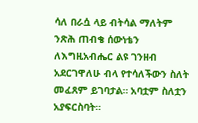ሳለ በራሷ ላይ ብትሳል ማለትም ንጽሕ ጠብቄ ሰውነቴን ለእግዚአብሔር ልዩ ገንዘብ አደርገዋለሁ ብላ የተሳለችውን ስለት መፈጸም ይገባታል። አባቷም ስለቷን አያፍርስባት።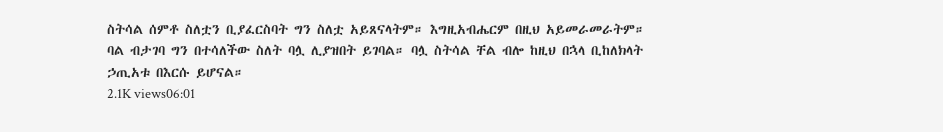ስትሳል ሰምቶ ስለቷን ቢያፈርስባት ግን ስለቷ አይጸናላትም። እግዚአብሔርም በዚህ አይመራመራትም። ባል ብታገባ ግን በተሳለችው ስለት ባሏ ሊያዝበት ይገባል። ባሏ ስትሳል ቸል ብሎ ከዚህ በኋላ ቢከለክላት ኃጢአቱ በእርሱ ይሆናል።
2.1K views06:01